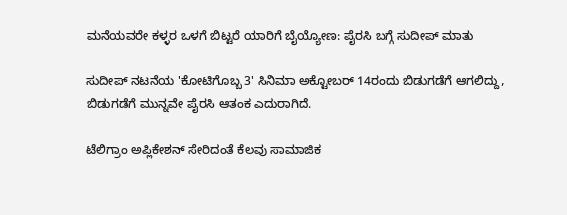ಮನೆಯವರೇ ಕಳ್ಳರ ಒಳಗೆ ಬಿಟ್ಟರೆ ಯಾರಿಗೆ ಬೈಯ್ಯೋಣ: ಪೈರಸಿ ಬಗ್ಗೆ ಸುದೀಪ್ ಮಾತು

ಸುದೀಪ್ ನಟನೆಯ 'ಕೋಟಿಗೊಬ್ಬ 3' ಸಿನಿಮಾ ಅಕ್ಟೋಬರ್ 14ರಂದು ಬಿಡುಗಡೆಗೆ ಆಗಲಿದ್ದು, ಬಿಡುಗಡೆಗೆ ಮುನ್ನವೇ ಪೈರಸಿ ಆತಂಕ ಎದುರಾಗಿದೆ.

ಟೆಲಿಗ್ರಾಂ ಅಪ್ಲಿಕೇಶನ್ ಸೇರಿದಂತೆ ಕೆಲವು ಸಾಮಾಜಿಕ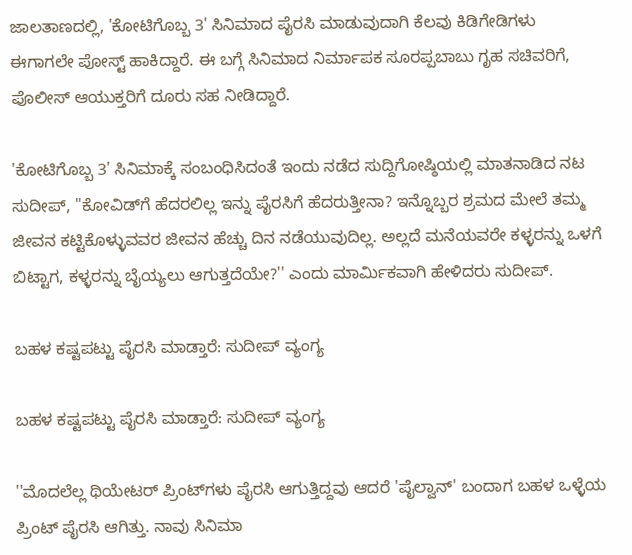ಜಾಲತಾಣದಲ್ಲಿ, 'ಕೋಟಿಗೊಬ್ಬ 3' ಸಿನಿಮಾದ ಪೈರಸಿ ಮಾಡುವುದಾಗಿ ಕೆಲವು ಕಿಡಿಗೇಡಿಗಳು ಈಗಾಗಲೇ ಪೋಸ್ಟ್ ಹಾಕಿದ್ದಾರೆ. ಈ ಬಗ್ಗೆ ಸಿನಿಮಾದ ನಿರ್ಮಾಪಕ ಸೂರಪ್ಪಬಾಬು ಗೃಹ ಸಚಿವರಿಗೆ, ಪೊಲೀಸ್ ಆಯುಕ್ತರಿಗೆ ದೂರು ಸಹ ನೀಡಿದ್ದಾರೆ.

'ಕೋಟಿಗೊಬ್ಬ 3' ಸಿನಿಮಾಕ್ಕೆ ಸಂಬಂಧಿಸಿದಂತೆ ಇಂದು ನಡೆದ ಸುದ್ದಿಗೋಷ್ಠಿಯಲ್ಲಿ ಮಾತನಾಡಿದ ನಟ ಸುದೀಪ್, ''ಕೋವಿಡ್‌ಗೆ ಹೆದರಲಿಲ್ಲ ಇನ್ನು ಪೈರಸಿಗೆ ಹೆದರುತ್ತೀನಾ? ಇನ್ನೊಬ್ಬರ ಶ್ರಮದ ಮೇಲೆ ತಮ್ಮ ಜೀವನ ಕಟ್ಟಿಕೊಳ್ಳುವವರ ಜೀವನ ಹೆಚ್ಚು ದಿನ ನಡೆಯುವುದಿಲ್ಲ. ಅಲ್ಲದೆ ಮನೆಯವರೇ ಕಳ್ಳರನ್ನು ಒಳಗೆ ಬಿಟ್ಟಾಗ, ಕಳ್ಳರನ್ನು ಬೈಯ್ಯಲು ಆಗುತ್ತದೆಯೇ?'' ಎಂದು ಮಾರ್ಮಿಕವಾಗಿ ಹೇಳಿದರು ಸುದೀಪ್.

ಬಹಳ ಕಷ್ಟಪಟ್ಟು ಪೈರಸಿ ಮಾಡ್ತಾರೆ: ಸುದೀಪ್ ವ್ಯಂಗ್ಯ

ಬಹಳ ಕಷ್ಟಪಟ್ಟು ಪೈರಸಿ ಮಾಡ್ತಾರೆ: ಸುದೀಪ್ ವ್ಯಂಗ್ಯ

''ಮೊದಲೆಲ್ಲ ಥಿಯೇಟರ್‌ ಪ್ರಿಂಟ್‌ಗಳು ಪೈರಸಿ ಆಗುತ್ತಿದ್ದವು ಆದರೆ 'ಪೈಲ್ವಾನ್' ಬಂದಾಗ ಬಹಳ ಒಳ್ಳೆಯ ಪ್ರಿಂಟ್ ಪೈರಸಿ ಆಗಿತ್ತು. ನಾವು ಸಿನಿಮಾ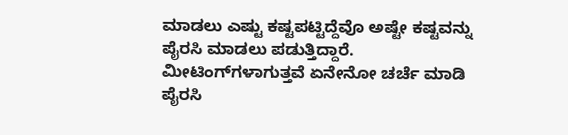ಮಾಡಲು ಎಷ್ಟು ಕಷ್ಟಪಟ್ಟಿದ್ದೆವೊ ಅಷ್ಟೇ ಕಷ್ಟವನ್ನು ಪೈರಸಿ ಮಾಡಲು ಪಡುತ್ತಿದ್ದಾರೆ. ಮೀಟಿಂಗ್‌ಗಳಾಗುತ್ತವೆ ಏನೇನೋ ಚರ್ಚೆ ಮಾಡಿ ಪೈರಸಿ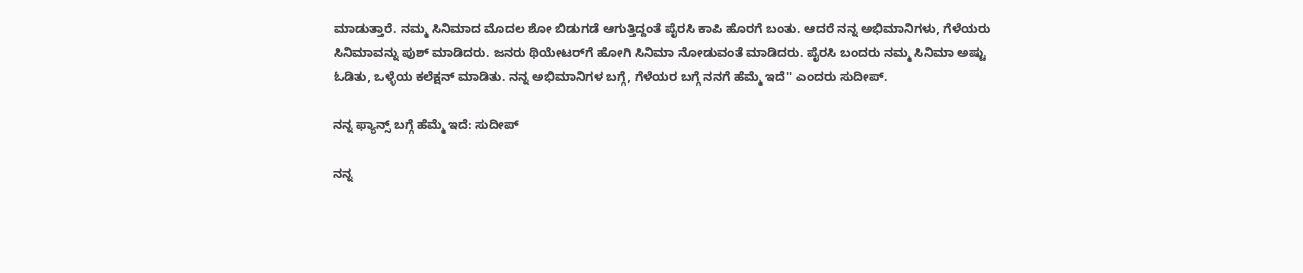ಮಾಡುತ್ತಾರೆ. ನಮ್ಮ ಸಿನಿಮಾದ ಮೊದಲ ಶೋ ಬಿಡುಗಡೆ ಆಗುತ್ತಿದ್ದಂತೆ ಪೈರಸಿ ಕಾಪಿ ಹೊರಗೆ ಬಂತು. ಆದರೆ ನನ್ನ ಅಭಿಮಾನಿಗಳು, ಗೆಳೆಯರು ಸಿನಿಮಾವನ್ನು ಪುಶ್ ಮಾಡಿದರು. ಜನರು ಥಿಯೇಟರ್‌ಗೆ ಹೋಗಿ ಸಿನಿಮಾ ನೋಡುವಂತೆ ಮಾಡಿದರು. ಪೈರಸಿ ಬಂದರು ನಮ್ಮ ಸಿನಿಮಾ ಅಷ್ಟು ಓಡಿತು, ಒಳ್ಳೆಯ ಕಲೆಕ್ಷನ್ ಮಾಡಿತು. ನನ್ನ ಅಭಿಮಾನಿಗಳ ಬಗ್ಗೆ, ಗೆಳೆಯರ ಬಗ್ಗೆ ನನಗೆ ಹೆಮ್ಮೆ ಇದೆ'' ಎಂದರು ಸುದೀಪ್.

ನನ್ನ ಫ್ಯಾನ್ಸ್‌ ಬಗ್ಗೆ ಹೆಮ್ಮೆ ಇದೆ: ಸುದೀಪ್

ನನ್ನ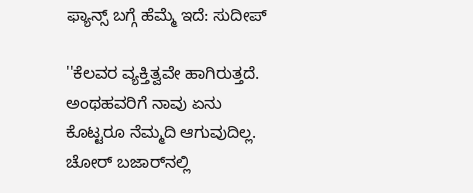ಫ್ಯಾನ್ಸ್‌ ಬಗ್ಗೆ ಹೆಮ್ಮೆ ಇದೆ: ಸುದೀಪ್

''ಕೆಲವರ ವ್ಯಕ್ತಿತ್ವವೇ ಹಾಗಿರುತ್ತದೆ. ಅಂಥಹವರಿಗೆ ನಾವು ಏನು ಕೊಟ್ಟರೂ ನೆಮ್ಮದಿ ಆಗುವುದಿಲ್ಲ. ಚೋರ್ ಬಜಾರ್‌ನಲ್ಲಿ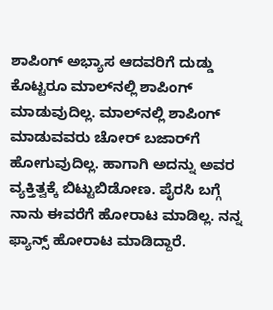ಶಾಪಿಂಗ್ ಅಭ್ಯಾಸ ಆದವರಿಗೆ ದುಡ್ಡು ಕೊಟ್ಟರೂ ಮಾಲ್‌ನಲ್ಲಿ ಶಾಪಿಂಗ್ ಮಾಡುವುದಿಲ್ಲ. ಮಾಲ್‌ನಲ್ಲಿ ಶಾಪಿಂಗ್‌ ಮಾಡುವವರು ಚೋರ್‌ ಬಜಾರ್‌ಗೆ ಹೋಗುವುದಿಲ್ಲ. ಹಾಗಾಗಿ ಅದನ್ನು ಅವರ ವ್ಯಕ್ತಿತ್ವಕ್ಕೆ ಬಿಟ್ಟುಬಿಡೋಣ. ಪೈರಸಿ ಬಗ್ಗೆ ನಾನು ಈವರೆಗೆ ಹೋರಾಟ ಮಾಡಿಲ್ಲ. ನನ್ನ ಫ್ಯಾನ್ಸ್ ಹೋರಾಟ ಮಾಡಿದ್ದಾರೆ.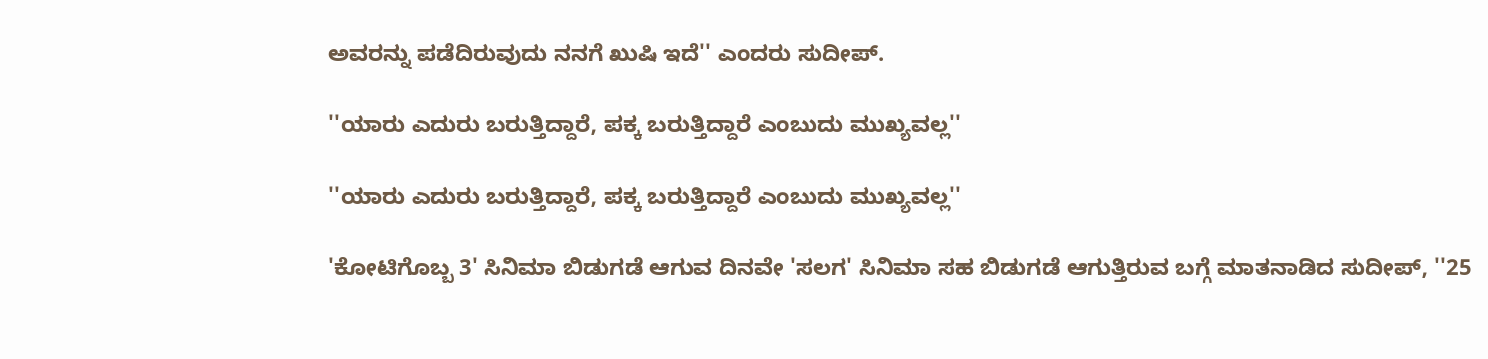ಅವರನ್ನು ಪಡೆದಿರುವುದು ನನಗೆ ಖುಷಿ ಇದೆ'' ಎಂದರು ಸುದೀಪ್.

''ಯಾರು ಎದುರು ಬರುತ್ತಿದ್ದಾರೆ, ಪಕ್ಕ ಬರುತ್ತಿದ್ದಾರೆ ಎಂಬುದು ಮುಖ್ಯವಲ್ಲ''

''ಯಾರು ಎದುರು ಬರುತ್ತಿದ್ದಾರೆ, ಪಕ್ಕ ಬರುತ್ತಿದ್ದಾರೆ ಎಂಬುದು ಮುಖ್ಯವಲ್ಲ''

'ಕೋಟಿಗೊಬ್ಬ 3' ಸಿನಿಮಾ ಬಿಡುಗಡೆ ಆಗುವ ದಿನವೇ 'ಸಲಗ' ಸಿನಿಮಾ ಸಹ ಬಿಡುಗಡೆ ಆಗುತ್ತಿರುವ ಬಗ್ಗೆ ಮಾತನಾಡಿದ ಸುದೀಪ್, ''25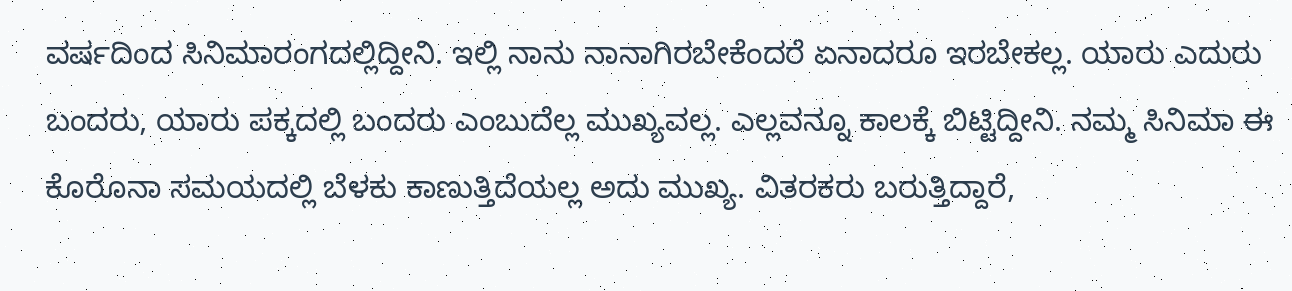ವರ್ಷದಿಂದ ಸಿನಿಮಾರಂಗದಲ್ಲಿದ್ದೀನಿ. ಇಲ್ಲಿ ನಾನು ನಾನಾಗಿರಬೇಕೆಂದರೆ ಏನಾದರೂ ಇರಬೇಕಲ್ಲ. ಯಾರು ಎದುರು ಬಂದರು, ಯಾರು ಪಕ್ಕದಲ್ಲಿ ಬಂದರು ಎಂಬುದೆಲ್ಲ ಮುಖ್ಯವಲ್ಲ. ಎಲ್ಲವನ್ನೂ ಕಾಲಕ್ಕೆ ಬಿಟ್ಟಿದ್ದೀನಿ. ನಮ್ಮ ಸಿನಿಮಾ ಈ ಕೊರೊನಾ ಸಮಯದಲ್ಲಿ ಬೆಳಕು ಕಾಣುತ್ತಿದೆಯಲ್ಲ ಅದು ಮುಖ್ಯ. ವಿತರಕರು ಬರುತ್ತಿದ್ದಾರೆ,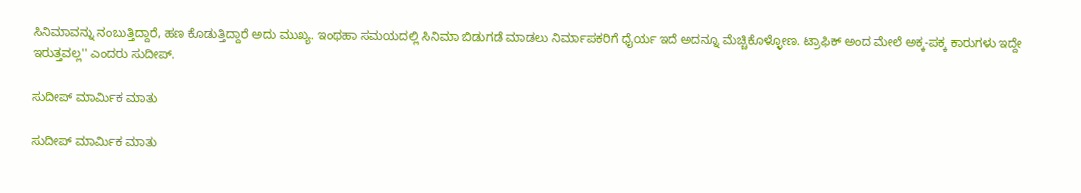ಸಿನಿಮಾವನ್ನು ನಂಬುತ್ತಿದ್ದಾರೆ, ಹಣ ಕೊಡುತ್ತಿದ್ದಾರೆ ಅದು ಮುಖ್ಯ. ಇಂಥಹಾ ಸಮಯದಲ್ಲಿ ಸಿನಿಮಾ ಬಿಡುಗಡೆ ಮಾಡಲು ನಿರ್ಮಾಪಕರಿಗೆ ಧೈರ್ಯ ಇದೆ ಅದನ್ನೂ ಮೆಚ್ಚಿಕೊಳ್ಳೋಣ. ಟ್ರಾಫಿಕ್‌ ಅಂದ ಮೇಲೆ ಅಕ್ಕ-ಪಕ್ಕ ಕಾರುಗಳು ಇದ್ದೇ ಇರುತ್ತವಲ್ಲ'' ಎಂದರು ಸುದೀಪ್.

ಸುದೀಪ್ ಮಾರ್ಮಿಕ ಮಾತು

ಸುದೀಪ್ ಮಾರ್ಮಿಕ ಮಾತು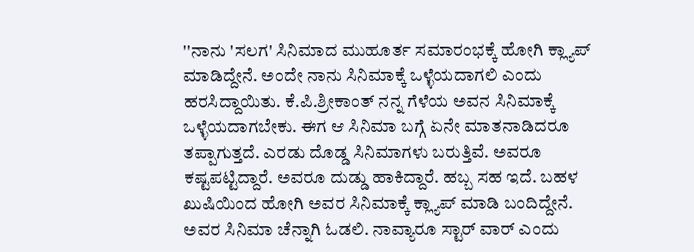''ನಾನು 'ಸಲಗ' ಸಿನಿಮಾದ ಮುಹೂರ್ತ ಸಮಾರಂಭಕ್ಕೆ ಹೋಗಿ ಕ್ಲ್ಯಾಪ್ ಮಾಡಿದ್ದೇನೆ. ಅಂದೇ ನಾನು ಸಿನಿಮಾಕ್ಕೆ ಒಳ್ಳೆಯದಾಗಲಿ ಎಂದು ಹರಸಿದ್ದಾಯಿತು. ಕೆ.ಪಿ.ಶ್ರೀಕಾಂತ್ ನನ್ನ ಗೆಳೆಯ ಅವನ ಸಿನಿಮಾಕ್ಕೆ ಒಳ್ಳೆಯದಾಗಬೇಕು. ಈಗ ಆ ಸಿನಿಮಾ ಬಗ್ಗೆ ಏನೇ ಮಾತನಾಡಿದರೂ ತಪ್ಪಾಗುತ್ತದೆ. ಎರಡು ದೊಡ್ಡ ಸಿನಿಮಾಗಳು ಬರುತ್ತಿವೆ. ಅವರೂ ಕಷ್ಟಪಟ್ಟಿದ್ದಾರೆ. ಅವರೂ ದುಡ್ಡು ಹಾಕಿದ್ದಾರೆ. ಹಬ್ಬ ಸಹ ಇದೆ. ಬಹಳ ಖುಷಿಯಿಂದ ಹೋಗಿ ಅವರ ಸಿನಿಮಾಕ್ಕೆ ಕ್ಲ್ಯಾಪ್ ಮಾಡಿ ಬಂದಿದ್ದೇನೆ. ಅವರ ಸಿನಿಮಾ ಚೆನ್ನಾಗಿ ಓಡಲಿ. ನಾವ್ಯಾರೂ ಸ್ಟಾರ್ ವಾರ್ ಎಂದು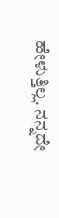ಹೇಳುತ್ತಿಲ್ಲ. ನನ್ನದೇ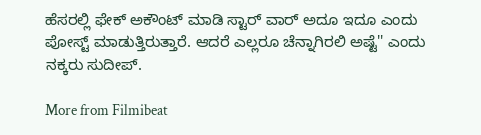ಹೆಸರಲ್ಲಿ ಫೇಕ್ ಅಕೌಂಟ್ ಮಾಡಿ ಸ್ಟಾರ್ ವಾರ್ ಅದೂ ಇದೂ ಎಂದು ಪೋಸ್ಟ್ ಮಾಡುತ್ತಿರುತ್ತಾರೆ. ಆದರೆ ಎಲ್ಲರೂ ಚೆನ್ನಾಗಿರಲಿ ಅಷ್ಟೆ'' ಎಂದು ನಕ್ಕರು ಸುದೀಪ್.

More from Filmibeat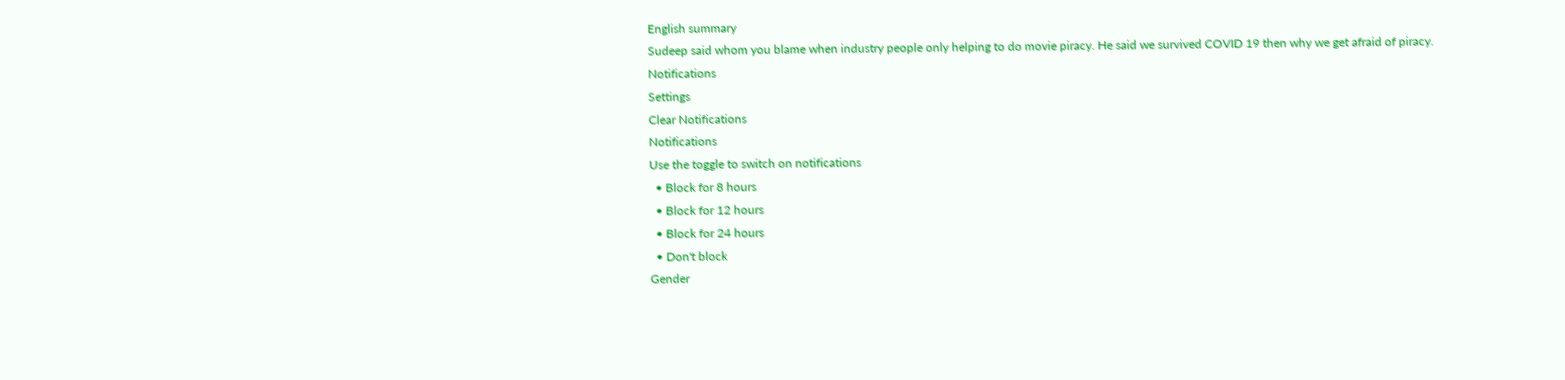English summary
Sudeep said whom you blame when industry people only helping to do movie piracy. He said we survived COVID 19 then why we get afraid of piracy.
Notifications
Settings
Clear Notifications
Notifications
Use the toggle to switch on notifications
  • Block for 8 hours
  • Block for 12 hours
  • Block for 24 hours
  • Don't block
Gender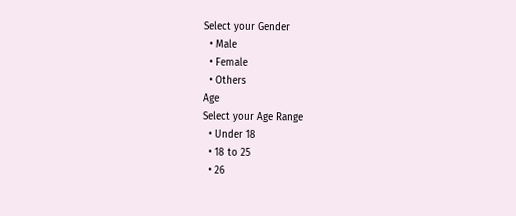Select your Gender
  • Male
  • Female
  • Others
Age
Select your Age Range
  • Under 18
  • 18 to 25
  • 26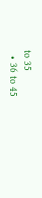to 35
  • 36 to 45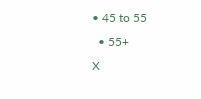• 45 to 55
  • 55+
X